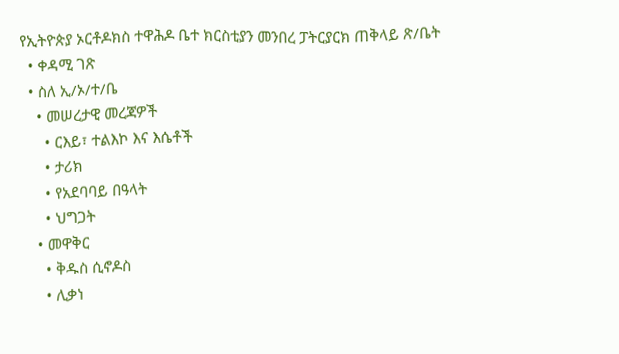የኢትዮጵያ ኦርቶዶክስ ተዋሕዶ ቤተ ክርስቲያን መንበረ ፓትርያርክ ጠቅላይ ጽ/ቤት
  • ቀዳሚ ገጽ
  • ስለ ኢ/ኦ/ተ/ቤ
    • መሠረታዊ መረጃዎች
      • ርእይ፣ ተልእኮ እና እሴቶች
      • ታሪክ
      • የአደባባይ በዓላት
      • ህግጋት
    • መዋቅር
      • ቅዱስ ሲኖዶስ
      • ሊቃነ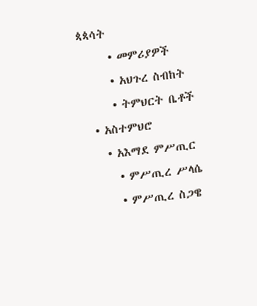ጳጳሳት
      • መምሪያዎች
      • አህጉረ ስብከት
      • ትምህርት ቤቶች
  • አስተምህሮ
    • አእማደ ምሥጢር
      • ምሥጢረ ሥላሴ
      • ምሥጢረ ስጋዌ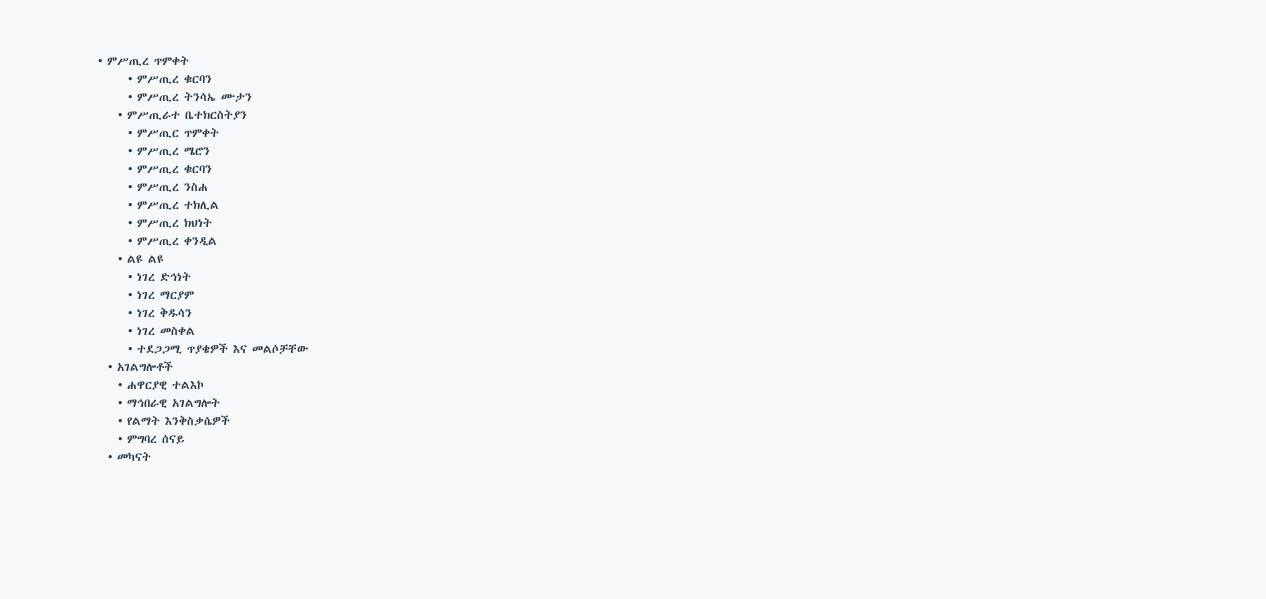• ምሥጢረ ጥምቀት
      • ምሥጢረ ቁርባን
      • ምሥጢረ ትንሳኤ ሙታን
    • ምሥጢራተ ቤተክርስትያን
      • ምሥጢር ጥምቀት
      • ምሥጢረ ሜሮን
      • ምሥጢረ ቁርባን
      • ምሥጢረ ንስሐ
      • ምሥጢረ ተክሊል
      • ምሥጢረ ክህነት
      • ምሥጢረ ቀንዲል
    • ልዩ ልዩ
      • ነገረ ድኅነት
      • ነገረ ማርያም
      • ነገረ ቅዱሳን
      • ነገረ መስቀል
      • ተደጋጋሚ ጥያቄዎች እና መልሶቻቸው
  • አገልግሎቶች
    • ሐዋርያዊ ተልእኮ
    • ማኅበራዊ አገልግሎት
    • የልማት እንቅስቃሴዎች
    • ምግባረ ሰናይ
  • መካናት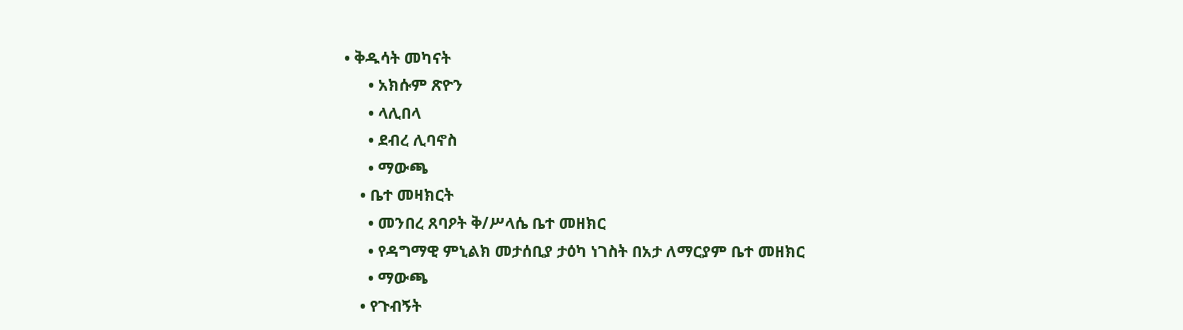• ቅዱሳት መካናት
      • አክሱም ጽዮን
      • ላሊበላ
      • ደብረ ሊባኖስ
      • ማውጫ
    • ቤተ መዛክርት
      • መንበረ ጸባዖት ቅ/ሥላሴ ቤተ መዘክር
      • የዳግማዊ ምኒልክ መታሰቢያ ታዕካ ነገስት በአታ ለማርያም ቤተ መዘክር
      • ማውጫ
    • የጉብኝት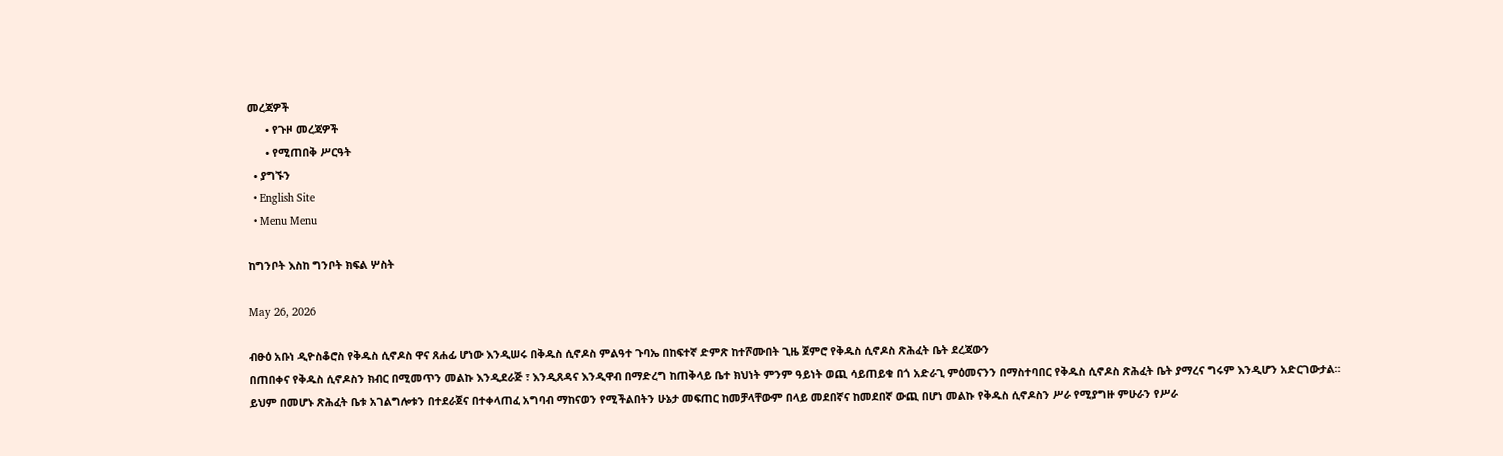መረጃዎች
      • የጉዞ መረጃዎች
      • የሚጠበቅ ሥርዓት
  • ያግኙን
  • English Site
  • Menu Menu

ከግንቦት እስከ ግንቦት ክፍል ሦስት

May 26, 2026

ብፁዕ አቡነ ዲዮስቆሮስ የቅዱስ ሲኖዶስ ዋና ጸሐፊ ሆነው እንዲሠሩ በቅዱስ ሲኖዶስ ምልዓተ ጉባኤ በከፍተኛ ድምጽ ከተሾሙበት ጊዜ ጀምሮ የቅዱስ ሲኖዶስ ጽሕፈት ቤት ደረጃውን
በጠበቀና የቅዱስ ሲኖዶስን ክብር በሚመጥን መልኩ እንዲደራጅ ፣ እንዲጸዳና እንዲዋብ በማድረግ ከጠቅላይ ቤተ ክህነት ምንም ዓይነት ወጪ ሳይጠይቁ በጎ አድራጊ ምዕመናንን በማስተባበር የቅዱስ ሲኖዶስ ጽሕፈት ቤት ያማረና ግሩም እንዲሆን አድርገውታል።
ይህም በመሆኑ ጽሕፈት ቤቱ አገልግሎቱን በተደራጀና በተቀላጠፈ አግባብ ማከናወን የሚችልበትን ሁኔታ መፍጠር ከመቻላቸውም በላይ መደበኛና ከመደበኛ ውጪ በሆነ መልኩ የቅዱስ ሲኖዶስን ሥራ የሚያግዙ ምሁራን የሥራ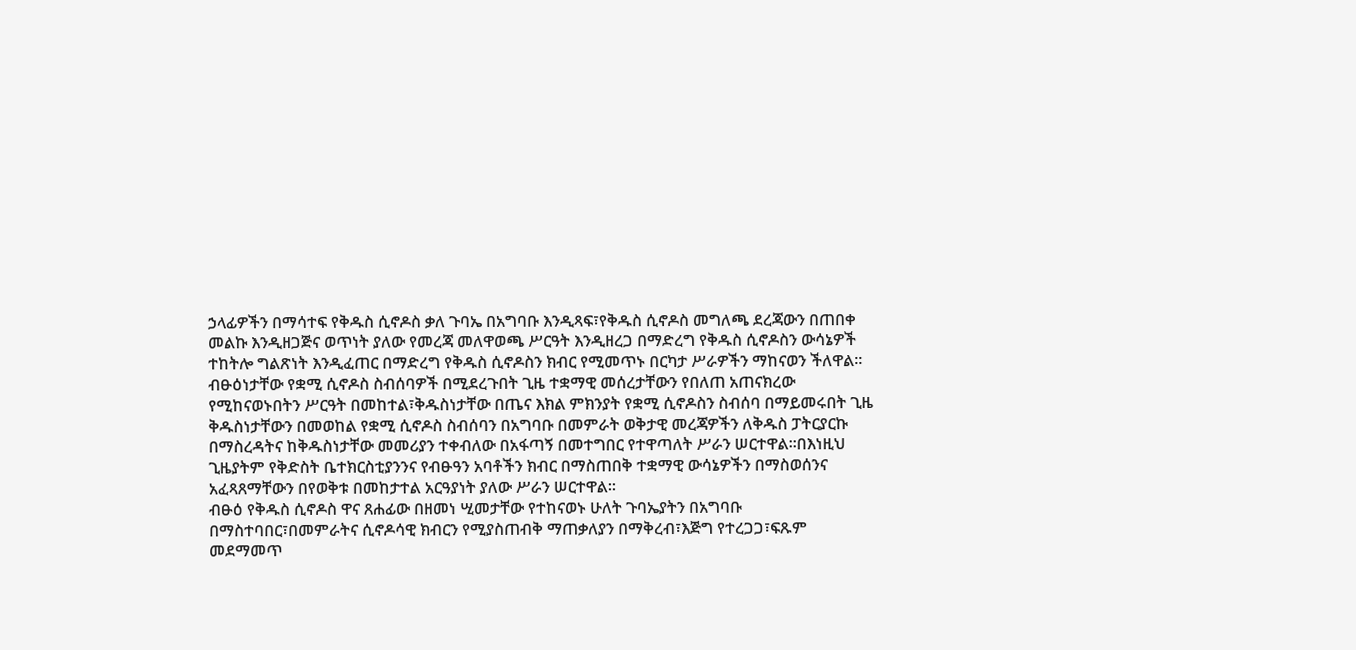ኃላፊዎችን በማሳተፍ የቅዱስ ሲኖዶስ ቃለ ጉባኤ በአግባቡ እንዲጻፍ፣የቅዱስ ሲኖዶስ መግለጫ ደረጃውን በጠበቀ መልኩ እንዲዘጋጅና ወጥነት ያለው የመረጃ መለዋወጫ ሥርዓት እንዲዘረጋ በማድረግ የቅዱስ ሲኖዶስን ውሳኔዎች ተከትሎ ግልጽነት እንዲፈጠር በማድረግ የቅዱስ ሲኖዶስን ክብር የሚመጥኑ በርካታ ሥራዎችን ማከናወን ችለዋል።
ብፁዕነታቸው የቋሚ ሲኖዶስ ስብሰባዎች በሚደረጉበት ጊዜ ተቋማዊ መሰረታቸውን የበለጠ አጠናክረው የሚከናወኑበትን ሥርዓት በመከተል፣ቅዱስነታቸው በጤና እክል ምክንያት የቋሚ ሲኖዶስን ስብሰባ በማይመሩበት ጊዜ ቅዱስነታቸውን በመወከል የቋሚ ሲኖዶስ ስብሰባን በአግባቡ በመምራት ወቅታዊ መረጃዎችን ለቅዱስ ፓትርያርኩ በማስረዳትና ከቅዱስነታቸው መመሪያን ተቀብለው በአፋጣኝ በመተግበር የተዋጣለት ሥራን ሠርተዋል።በእነዚህ ጊዜያትም የቅድስት ቤተክርስቲያንንና የብፁዓን አባቶችን ክብር በማስጠበቅ ተቋማዊ ውሳኔዎችን በማስወሰንና አፈጻጸማቸውን በየወቅቱ በመከታተል አርዓያነት ያለው ሥራን ሠርተዋል።
ብፁዕ የቅዱስ ሲኖዶስ ዋና ጸሐፊው በዘመነ ሢመታቸው የተከናወኑ ሁለት ጉባኤያትን በአግባቡ በማስተባበር፣በመምራትና ሲኖዶሳዊ ክብርን የሚያስጠብቅ ማጠቃለያን በማቅረብ፣እጅግ የተረጋጋ፣ፍጹም መደማመጥ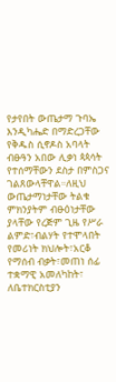የታየበት ውጤታማ ጉባኤ እንዲካሔድ በማድረጋቸው የቅዱስ ሲኖዶስ አባላት ብፁዓን አበው ሊቃነ ጳጳሳት የተሰማቸውን ደስታ በምስጋና ገልጸውላቸዋል።ለዚህ ውጤታማነታቸው ትልቁ ምክንያትም ብፁዕነታቸው ያላቸው የረጅም ጊዜ የሥራ ልምድ፣ብልሃት የተሞላበት የመሪነት ክህሎት፣አርቆ የማሰብ ብቃት፣መጠነ ሰፊ ተቋማዊ አመለካከት፣ ለቤተክርስቲያን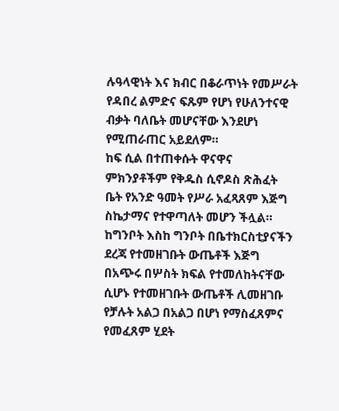ሉዓላዊነት እና ክብር በቆራጥነት የመሥራት የዳበረ ልምድና ፍጹም የሆነ የሁለንተናዊ ብቃት ባለቤት መሆናቸው እንደሆነ የሚጠራጠር አይደለም።
ከፍ ሲል በተጠቀሱት ዋናዋና ምክንያቶችም የቅዱስ ሲኖዶስ ጽሕፈት ቤት የአንድ ዓመት የሥራ አፈጻጸም እጅግ ስኬታማና የተዋጣለት መሆን ችሏል።
ከግንቦት እስከ ግንቦት በቤተክርስቲያናችን ደረጃ የተመዘገቡት ውጤቶች እጅግ በአጭሩ በሦስት ክፍል የተመለከትናቸው ሲሆኑ የተመዘገቡት ውጤቶች ሊመዘገቡ የቻሉት አልጋ በአልጋ በሆነ የማስፈጸምና የመፈጸም ሂደት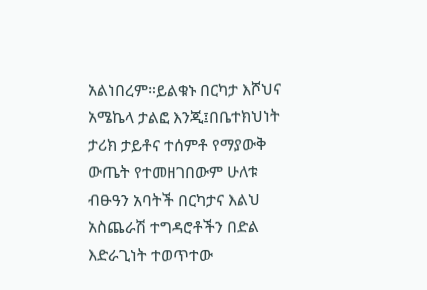አልነበረም።ይልቁኑ በርካታ እሾህና አሜኬላ ታልፎ እንጂ፤በቤተክህነት ታሪክ ታይቶና ተሰምቶ የማያውቅ ውጤት የተመዘገበውም ሁለቱ ብፁዓን አባትች በርካታና እልህ አስጨራሽ ተግዳሮቶችን በድል እድራጊነት ተወጥተው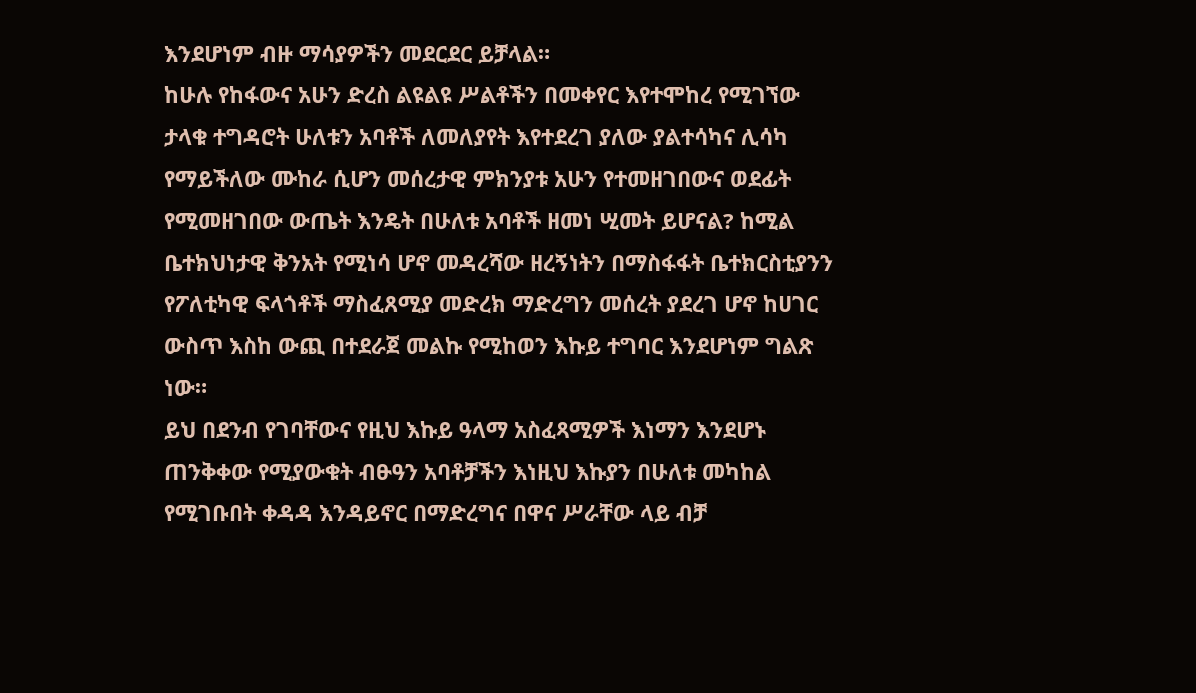እንደሆነም ብዙ ማሳያዎችን መደርደር ይቻላል።
ከሁሉ የከፋውና አሁን ድረስ ልዩልዩ ሥልቶችን በመቀየር እየተሞከረ የሚገኘው ታላቁ ተግዳሮት ሁለቱን አባቶች ለመለያየት እየተደረገ ያለው ያልተሳካና ሊሳካ የማይችለው ሙከራ ሲሆን መሰረታዊ ምክንያቱ አሁን የተመዘገበውና ወደፊት የሚመዘገበው ውጤት እንዴት በሁለቱ አባቶች ዘመነ ሢመት ይሆናል? ከሚል ቤተክህነታዊ ቅንአት የሚነሳ ሆኖ መዳረሻው ዘረኝነትን በማስፋፋት ቤተክርስቲያንን የፖለቲካዊ ፍላጎቶች ማስፈጸሚያ መድረክ ማድረግን መሰረት ያደረገ ሆኖ ከሀገር ውስጥ እስከ ውጪ በተደራጀ መልኩ የሚከወን እኩይ ተግባር እንደሆነም ግልጽ ነው።
ይህ በደንብ የገባቸውና የዚህ እኩይ ዓላማ አስፈጻሚዎች እነማን እንደሆኑ ጠንቅቀው የሚያውቁት ብፁዓን አባቶቻችን እነዚህ እኩያን በሁለቱ መካከል የሚገቡበት ቀዳዳ እንዳይኖር በማድረግና በዋና ሥራቸው ላይ ብቻ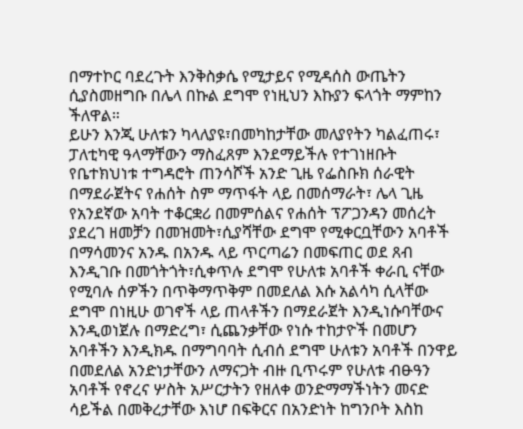በማተኮር ባደረጉት እንቅስቃሴ የሚታይና የሚዳሰስ ውጤትን ሲያስመዘግቡ በሌላ በኩል ደግሞ የነዚህን እኩያን ፍላጎት ማምከን ችለዋል።
ይሁን እንጂ ሁለቱን ካላለያዩ፣በመካከታቸው መለያየትን ካልፈጠሩ፣ ፓለቲካዊ ዓላማቸውን ማስፈጸም እንደማይችሉ የተገነዘቡት የቤተክህነቱ ተግዳሮት ጠንሳሾች አንድ ጊዜ የፌስቡክ ሰራዊት በማደራጀትና የሐሰት ስም ማጥፋት ላይ በመሰማራት፣ ሌላ ጊዜ የአንደኛው አባት ተቆርቋሪ በመምሰልና የሐሰት ፕፖጋንዳን መሰረት ያደረገ ዘመቻን በመዝመት፣ሲያሻቸው ደግሞ የሚቀርቧቸውን አባቶች በማሳመንና አንዱ በአንዱ ላይ ጥርጣሬን በመፍጠር ወደ ጸብ እንዲገቡ በመጎትጎት፣ሲቀጥሉ ደግሞ የሁለቱ አባቶች ቀራቢ ናቸው የሚባሉ ሰዎችን በጥቅማጥቅም በመደለል እሱ አልሳካ ሲላቸው ደግሞ በነዚሁ ወገኖች ላይ ጠላቶችን በማደራጀት እንዲነሱባቸውና እንዲወነጀሉ በማድረግ፣ ሲጨንቃቸው የነሱ ተከታዮች በመሆን አባቶችን እንዲክዱ በማግባባት ሲብሰ ደግሞ ሁለቱን አባቶች በንዋይ በመደለል አንድነታቸውን ለማናጋት ብዙ ቢጥሩም የሁለቱ ብፁዓን አባቶች የኖረና ሦስት አሥርታትን የዘለቀ ወንድማማችነትን መናድ ሳይችል በመቅረታቸው እነሆ በፍቅርና በአንድነት ከግንቦት እስከ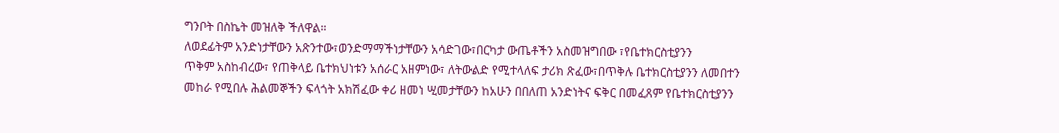ግንቦት በስኬት መዝለቅ ችለዋል።
ለወደፊትም አንድነታቸውን አጽንተው፣ወንድማማችነታቸውን አሳድገው፣በርካታ ውጤቶችን አስመዝግበው ፣የቤተክርስቲያንን
ጥቅም አስከብረው፣ የጠቅላይ ቤተክህነቱን አሰራር አዘምነው፣ ለትውልድ የሚተላለፍ ታሪክ ጽፈው፣በጥቅሉ ቤተክርስቲያንን ለመበተን መከራ የሚበሉ ሕልመኞችን ፍላጎት አክሽፈው ቀሪ ዘመነ ሢመታቸውን ከአሁን በበለጠ አንድነትና ፍቅር በመፈጸም የቤተክርስቲያንን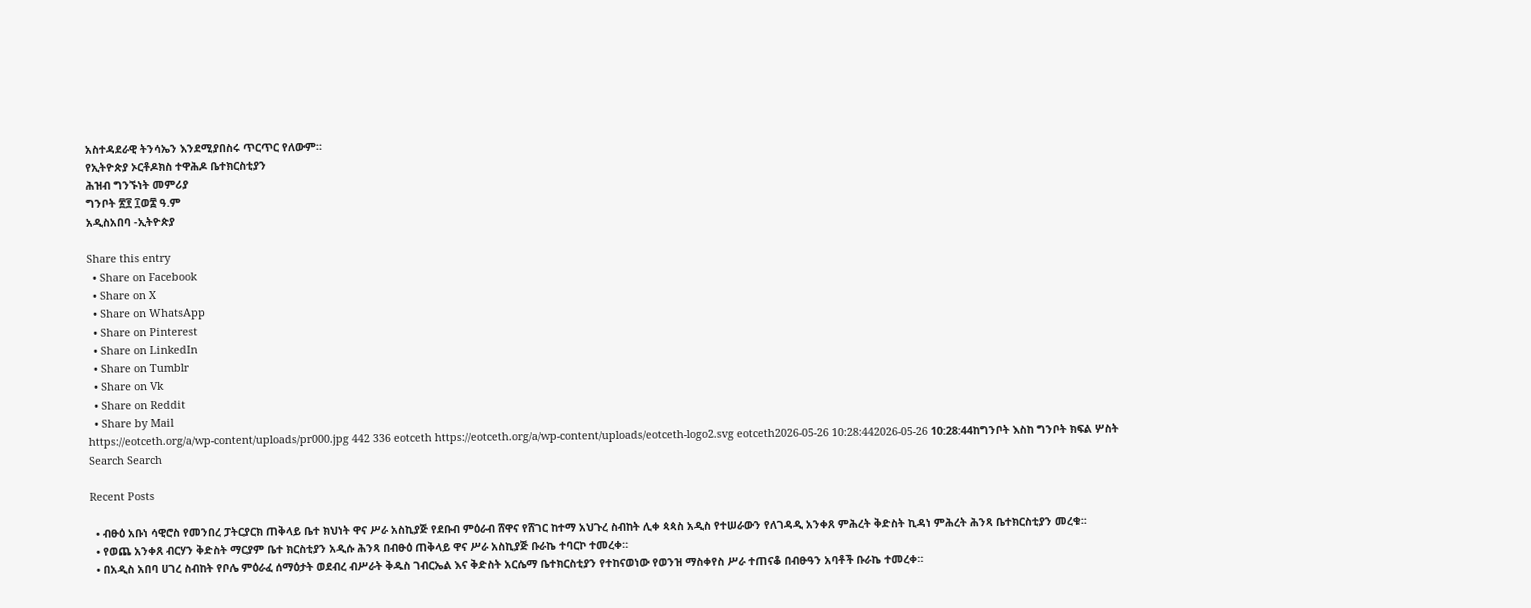አስተዳደራዊ ትንሳኤን እንደሚያበስሩ ጥርጥር የለውም።
የኢትዮጵያ ኦርቶዶክስ ተዋሕዶ ቤተክርስቲያን
ሕዝብ ግንኙነት መምሪያ
ግንቦት ፳፻ ፲ወ፰ ዓ.ም
አዲስአበባ -ኢትዮጵያ

Share this entry
  • Share on Facebook
  • Share on X
  • Share on WhatsApp
  • Share on Pinterest
  • Share on LinkedIn
  • Share on Tumblr
  • Share on Vk
  • Share on Reddit
  • Share by Mail
https://eotceth.org/a/wp-content/uploads/pr000.jpg 442 336 eotceth https://eotceth.org/a/wp-content/uploads/eotceth-logo2.svg eotceth2026-05-26 10:28:442026-05-26 10:28:44ከግንቦት እስከ ግንቦት ክፍል ሦስት
Search Search

Recent Posts

  • ብፁዕ አቡነ ሳዊሮስ የመንበረ ፓትርያርክ ጠቅላይ ቤተ ክህነት ዋና ሥራ አስኪያጅ የደቡብ ምዕራብ ሸዋና የሸገር ከተማ አህጉረ ስብከት ሊቀ ጳጳስ አዲስ የተሠራውን የለገዳዲ አንቀጸ ምሕረት ቅድስት ኪዳነ ምሕረት ሕንጻ ቤተክርስቲያን መረቁ፡፡
  • የወጨ አንቀጸ ብርሃን ቅድስት ማርያም ቤተ ክርስቲያን አዲሱ ሕንጻ በብፁዕ ጠቅላይ ዋና ሥራ አስኪያጅ ቡራኬ ተባርኮ ተመረቀ።
  • በአዲስ አበባ ሀገረ ስብከት የቦሌ ምዕራፈ ሰማዕታት ወደብረ ብሥራት ቅዱስ ገብርኤል እና ቅድስት አርሴማ ቤተክርስቲያን የተከናወነው የወንዝ ማስቀየስ ሥራ ተጠናቆ በብፁዓን አባቶች ቡራኬ ተመረቀ።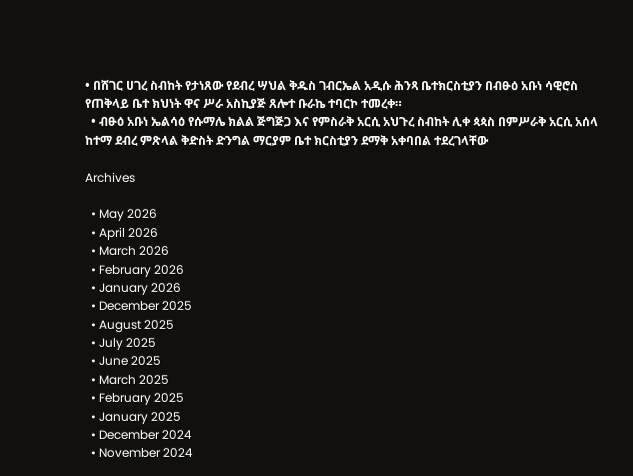• በሸገር ሀገረ ስብከት የታነጸው የደብረ ሣህል ቅዱስ ገብርኤል አዲሱ ሕንጻ ቤተክርስቲያን በብፁዕ አቡነ ሳዊሮስ የጠቅላይ ቤተ ክህነት ዋና ሥራ አስኪያጅ ጸሎተ ቡራኬ ተባርኮ ተመረቀ።
  • ብፁዕ አቡነ ኤልሳዕ የሱማሌ ክልል ጅግጅጋ እና የምስራቅ አርሲ አህጉረ ስብከት ሊቀ ጳጳስ በምሥራቅ አርሲ አሰላ ከተማ ደብረ ምጽላል ቅድስት ድንግል ማርያም ቤተ ክርስቲያን ደማቅ አቀባበል ተደረገላቸው

Archives

  • May 2026
  • April 2026
  • March 2026
  • February 2026
  • January 2026
  • December 2025
  • August 2025
  • July 2025
  • June 2025
  • March 2025
  • February 2025
  • January 2025
  • December 2024
  • November 2024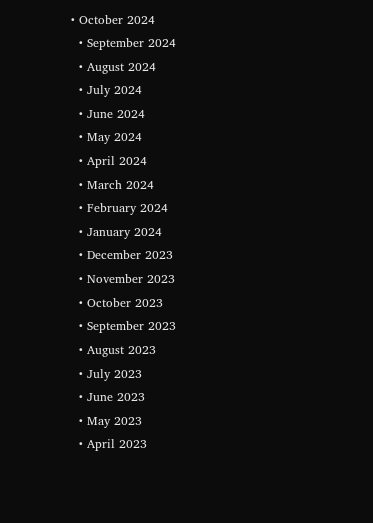• October 2024
  • September 2024
  • August 2024
  • July 2024
  • June 2024
  • May 2024
  • April 2024
  • March 2024
  • February 2024
  • January 2024
  • December 2023
  • November 2023
  • October 2023
  • September 2023
  • August 2023
  • July 2023
  • June 2023
  • May 2023
  • April 2023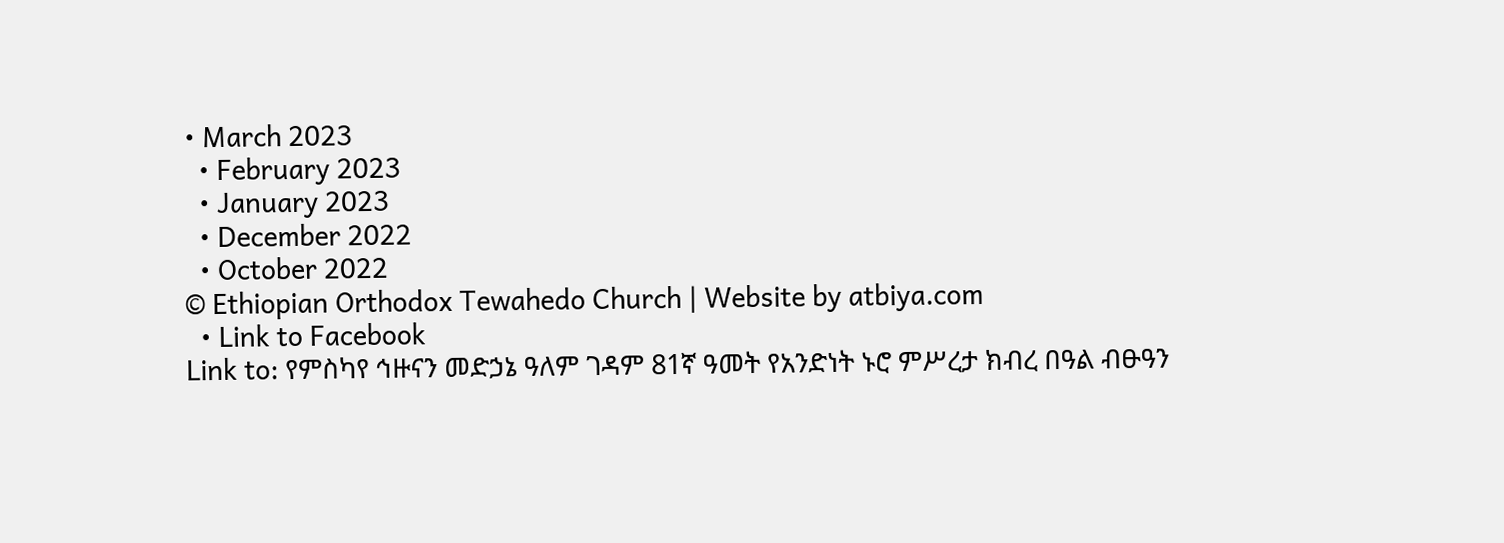• March 2023
  • February 2023
  • January 2023
  • December 2022
  • October 2022
© Ethiopian Orthodox Tewahedo Church | Website by atbiya.com
  • Link to Facebook
Link to: የምስካየ ኅዙናን መድኃኔ ዓለም ገዳም 81ኛ ዓመት የአንድነት ኑሮ ምሥረታ ክብረ በዓል ብፁዓን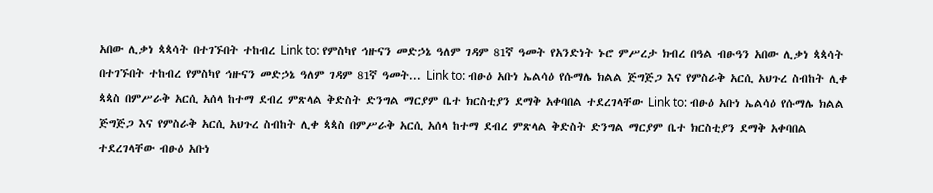አበው ሊቃነ ጳጳሳት በተገኙበት ተከብረ Link to: የምስካየ ኅዙናን መድኃኔ ዓለም ገዳም 81ኛ ዓመት የአንድነት ኑሮ ምሥረታ ክብረ በዓል ብፁዓን አበው ሊቃነ ጳጳሳት በተገኙበት ተከብረ የምስካየ ኅዙናን መድኃኔ ዓለም ገዳም 81ኛ ዓመት... Link to: ብፁዕ አቡነ ኤልሳዕ የሱማሌ ክልል ጅግጅጋ እና የምስራቅ አርሲ አህጉረ ስብከት ሊቀ ጳጳስ በምሥራቅ አርሲ አሰላ ከተማ ደብረ ምጽላል ቅድስት ድንግል ማርያም ቤተ ክርስቲያን ደማቅ አቀባበል ተደረገላቸው Link to: ብፁዕ አቡነ ኤልሳዕ የሱማሌ ክልል ጅግጅጋ እና የምስራቅ አርሲ አህጉረ ስብከት ሊቀ ጳጳስ በምሥራቅ አርሲ አሰላ ከተማ ደብረ ምጽላል ቅድስት ድንግል ማርያም ቤተ ክርስቲያን ደማቅ አቀባበል ተደረገላቸው ብፁዕ አቡነ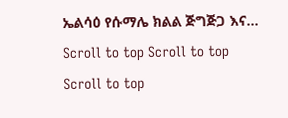ኤልሳዕ የሱማሌ ክልል ጅግጅጋ እና...
Scroll to top Scroll to top Scroll to top